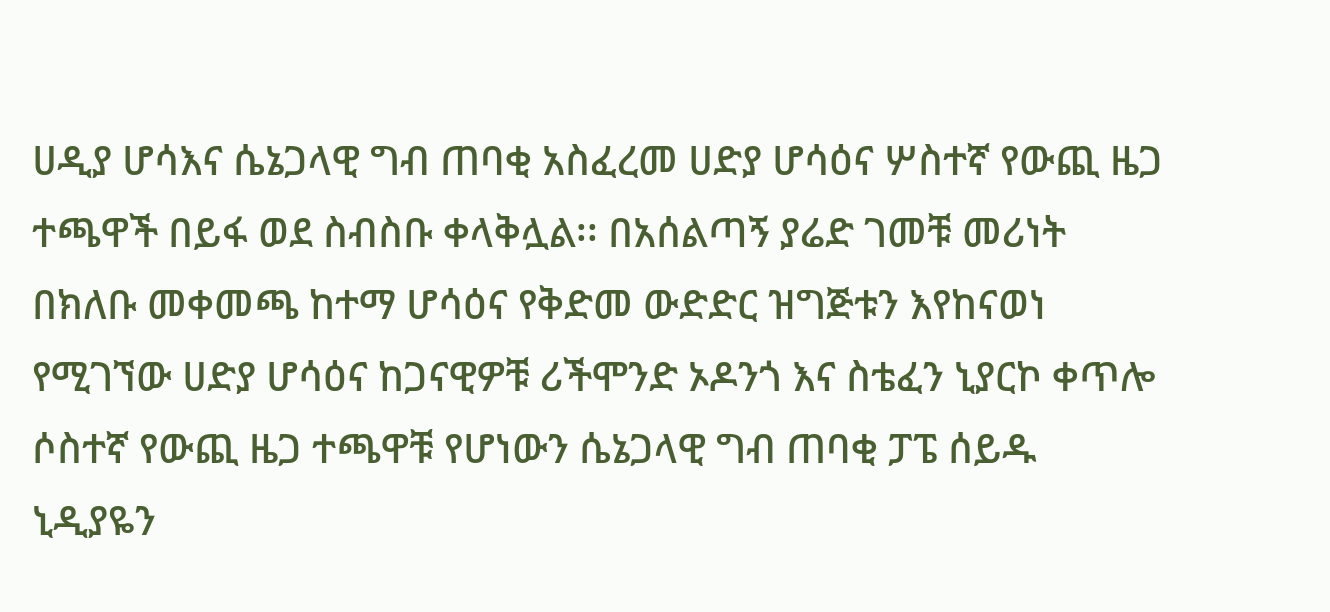ሀዲያ ሆሳእና ሴኔጋላዊ ግብ ጠባቂ አስፈረመ ሀድያ ሆሳዕና ሦስተኛ የውጪ ዜጋ ተጫዋች በይፋ ወደ ስብስቡ ቀላቅሏል፡፡ በአሰልጣኝ ያሬድ ገመቹ መሪነት በክለቡ መቀመጫ ከተማ ሆሳዕና የቅድመ ውድድር ዝግጅቱን እየከናወነ የሚገኘው ሀድያ ሆሳዕና ከጋናዊዎቹ ሪችሞንድ ኦዶንጎ እና ስቴፈን ኒያርኮ ቀጥሎ ሶስተኛ የውጪ ዜጋ ተጫዋቹ የሆነውን ሴኔጋላዊ ግብ ጠባቂ ፓፔ ሰይዱ ኒዲያዬን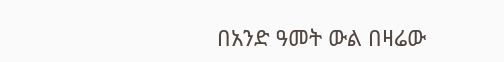በአንድ ዓመት ውል በዛሬው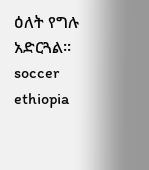ዕለት የግሉ አድርጓል፡፡ soccer ethiopia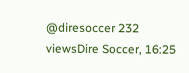@diresoccer 232 viewsDire Soccer, 16:25